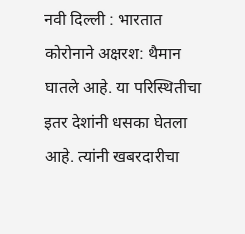नवी दिल्ली : भारतात कोरोनाने अक्षरश: थैमान घातले आहे. या परिस्थितीचा इतर देशांनी धसका घेतला आहे. त्यांनी खबरदारीचा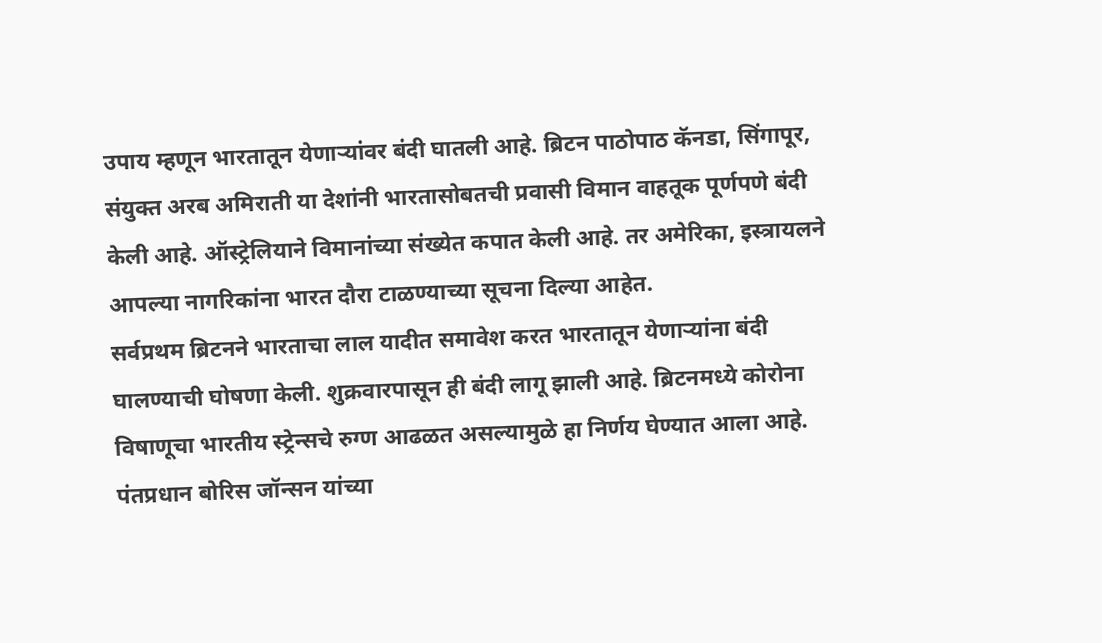उपाय म्हणून भारतातून येणाऱ्यांवर बंदी घातली आहे. ब्रिटन पाठोपाठ कॅनडा, सिंगापूर, संयुक्त अरब अमिराती या देशांनी भारतासोबतची प्रवासी विमान वाहतूक पूर्णपणे बंदी केली आहे. ऑस्ट्रेलियाने विमानांच्या संख्येत कपात केली आहे. तर अमेरिका, इस्त्रायलने आपल्या नागरिकांना भारत दौरा टाळण्याच्या सूचना दिल्या आहेत.
सर्वप्रथम ब्रिटनने भारताचा लाल यादीत समावेश करत भारतातून येणाऱ्यांना बंदी घालण्याची घोषणा केली. शुक्रवारपासून ही बंदी लागू झाली आहे. ब्रिटनमध्ये कोरोना विषाणूचा भारतीय स्ट्रेन्सचे रुग्ण आढळत असल्यामुळे हा निर्णय घेण्यात आला आहे. पंतप्रधान बोरिस जॉन्सन यांच्या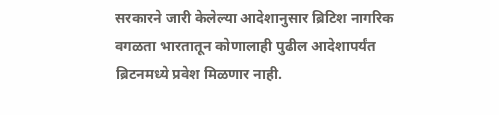सरकारने जारी केलेल्या आदेशानुसार ब्रिटिश नागरिक वगळता भारतातून कोणालाही पुढील आदेशापर्यंत ब्रिटनमध्ये प्रवेश मिळणार नाही.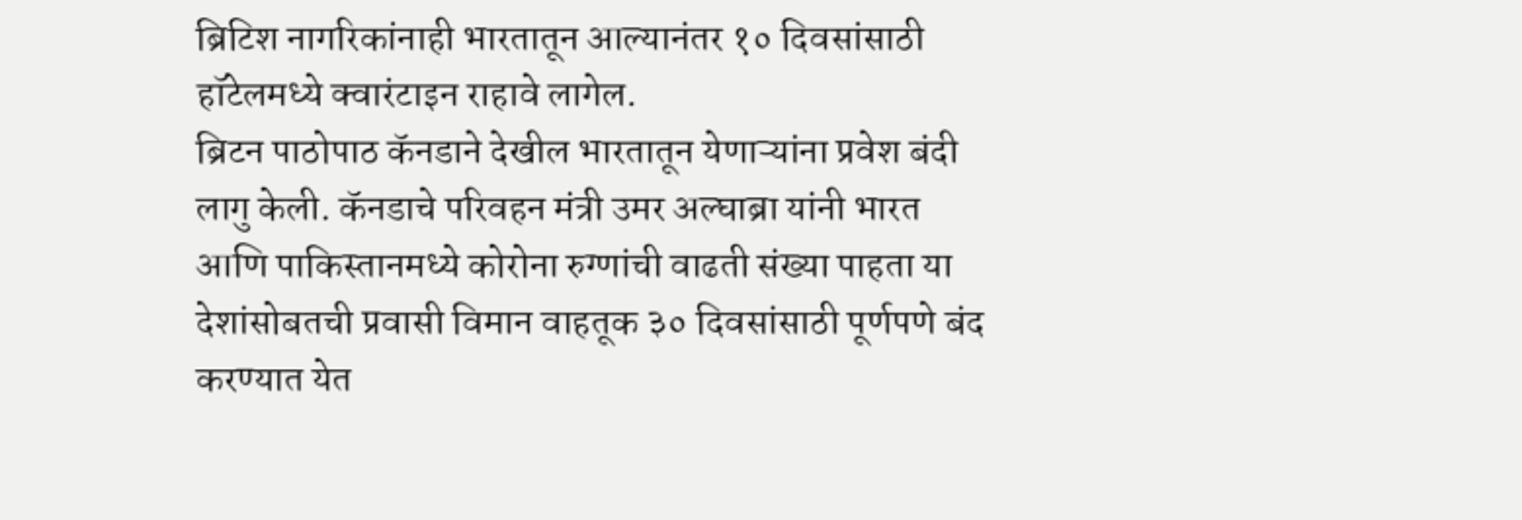ब्रिटिश नागरिकांनाही भारतातून आल्यानंतर १० दिवसांसाठी हॉटेलमध्ये क्वारंटाइन राहावे लागेल.
ब्रिटन पाठोपाठ कॅनडाने देखील भारतातून येणाऱ्यांना प्रवेश बंदी लागु केली. कॅनडाचे परिवहन मंत्री उमर अल्घाब्रा यांनी भारत आणि पाकिस्तानमध्ये कोरोना रुग्णांची वाढती संख्या पाहता या देशांसोबतची प्रवासी विमान वाहतूक ३० दिवसांसाठी पूर्णपणे बंद करण्यात येत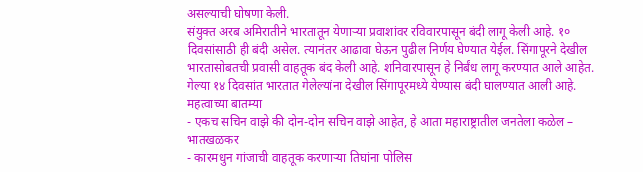असल्याची घोषणा केली.
संयुक्त अरब अमिरातीने भारतातून येणाऱ्या प्रवाशांवर रविवारपासून बंदी लागू केली आहे. १० दिवसांसाठी ही बंदी असेल. त्यानंतर आढावा घेऊन पुढील निर्णय घेण्यात येईल. सिंगापूरने देखील भारतासोबतची प्रवासी वाहतूक बंद केली आहे. शनिवारपासून हे निर्बंध लागू करण्यात आले आहेत. गेल्या १४ दिवसांत भारतात गेलेल्यांना देखील सिंगापूरमध्ये येण्यास बंदी घालण्यात आली आहे.
महत्वाच्या बातम्या
- एकच सचिन वाझे की दोन-दोन सचिन वाझे आहेत, हे आता महाराष्ट्रातील जनतेला कळेल – भातखळकर
- कारमधुन गांजाची वाहतूक करणाऱ्या तिघांना पोलिस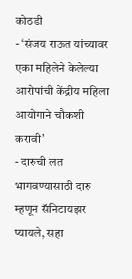कोठडी
- ‘संजय राऊत यांच्यावर एका महिलेने केलेल्या आरोपांची केंद्रीय महिला आयोगाने चौकशी करावी’
- दारुची लत भागवण्यासाठी दारु म्हणून सॅनिटायझर प्यायले, सहा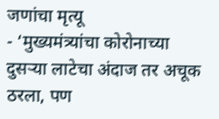जणांचा मृत्यू
- ‘मुख्यमंत्र्यांचा कोरोनाच्या दुसऱ्या लाटेचा अंदाज तर अचूक ठरला, पण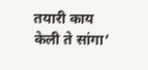तयारी काय केली ते सांगा’